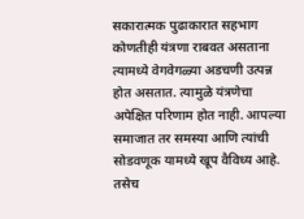सकारात्मक पुढाकारात सहभाग
कोणतीही यंत्रणा राबवत असताना त्यामध्ये वेगवेगळ्या अडचणी उत्पन्न होत असतात. त्यामुळे यंत्रणेचा अपेक्षित परिणाम होत नाही. आपल्या समाजात तर समस्या आणि त्यांची सोडवणूक यामध्ये खूप वैविध्य आहे. तसेच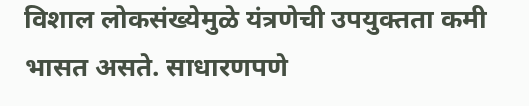विशाल लोकसंख्येमुळे यंत्रणेची उपयुक्तता कमी भासत असते. साधारणपणे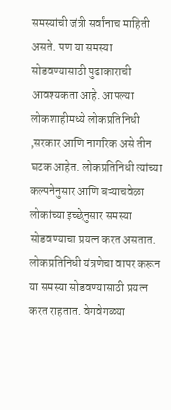समस्यांची जंत्री सर्वांनाच माहिती असते. पण या समस्या सोडवण्यासाठी पुढाकाराची आवश्यकता आहे. आपल्या लोकशाहीमध्ये लोकप्रतिनिधी ,सरकार आणि नागरिक असे तीन घटक आहेत. लोकप्रतिनिधी त्यांच्या कल्पनेनुसार आणि बऱ्याचवेळा लोकांच्या इच्छेनुसार समस्या सोडवण्याचा प्रयत्न करत असतात. लोकप्रतिनिधी यंत्रणेचा वापर करून या समस्या सोडवण्यासाठी प्रयत्न करत राहतात. वेगवेगळ्या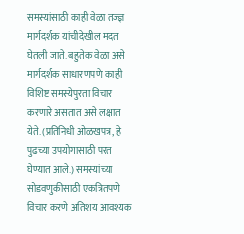समस्यांसाठी काही वेळा तज्ज्ञ मार्गदर्शक यांचीदेखील मदत घेतली जाते. बहुतेक वेळा असे मार्गदर्शक साधारणपणे काही विशिष्ट समस्येपुरता विचार करणारे असतात असे लक्षात येते. (प्रतिनिधी ओळखपत्र, हे पुढच्या उपयोगासाठी परत घेण्यात आले.) समस्यांच्या सोडवणुकीसाठी एकत्रितपणे विचार करणे अतिशय आवश्यक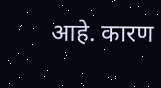आहे. कारण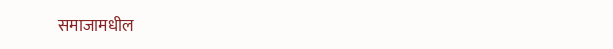समाजामधील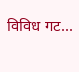विविध गट...